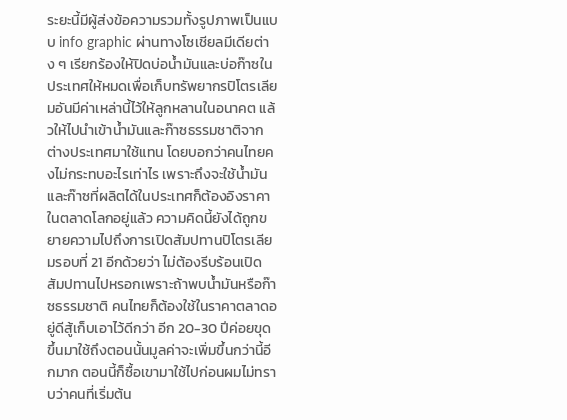ระยะนี้มีผู้ส่งข้อความรวมทั้งรูปภาพเป็นแบบ info graphic ผ่านทางโซเชียลมีเดียต่าง ๆ เรียกร้องให้ปิดบ่อน้ำมันและบ่อก๊าซในประเทศให้หมดเพื่อเก็บทรัพยากรปิโตรเลียมอันมีค่าเหล่านี้ไว้ให้ลูกหลานในอนาคต แล้วให้ไปนำเข้าน้ำมันและก๊าซธรรมชาติจากต่างประเทศมาใช้แทน โดยบอกว่าคนไทยคงไม่กระทบอะไรเท่าไร เพราะถึงจะใช้น้ำมันและก๊าซที่ผลิตได้ในประเทศก็ต้องอิงราคาในตลาดโลกอยู่แล้ว ความคิดนี้ยังได้ถูกขยายความไปถึงการเปิดสัมปทานปิโตรเลียมรอบที่ 21 อีกด้วยว่า ไม่ต้องรีบร้อนเปิดสัมปทานไปหรอกเพราะถ้าพบน้ำมันหรือก๊าซธรรมชาติ คนไทยก็ต้องใช้ในราคาตลาดอยู่ดีสู้เก็บเอาไว้ดีกว่า อีก 20-30 ปีค่อยขุดขึ้นมาใช้ถึงตอนนั้นมูลค่าจะเพิ่มขึ้นกว่านี้อีกมาก ตอนนี้ก็ซื้อเขามาใช้ไปก่อนผมไม่ทราบว่าคนที่เริ่มต้น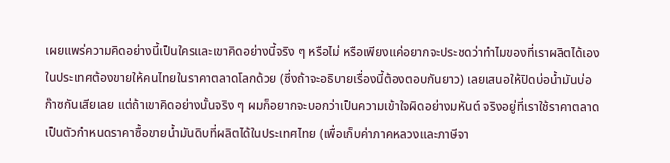เผยแพร่ความคิดอย่างนี้เป็นใครและเขาคิดอย่างนี้จริง ๆ หรือไม่ หรือเพียงแค่อยากจะประชดว่าทำไมของที่เราผลิตได้เองในประเทศต้องขายให้คนไทยในราคาตลาดโลกด้วย (ซึ่งถ้าจะอธิบายเรื่องนี้ต้องตอบกันยาว) เลยเสนอให้ปิดบ่อน้ำมันบ่อก๊าซกันเสียเลย แต่ถ้าเขาคิดอย่างนั้นจริง ๆ ผมก็อยากจะบอกว่าเป็นความเข้าใจผิดอย่างมหันต์ จริงอยู่ที่เราใช้ราคาตลาดเป็นตัวกำหนดราคาซื้อขายน้ำมันดิบที่ผลิตได้ในประเทศไทย (เพื่อเก็บค่าภาคหลวงและภาษีจา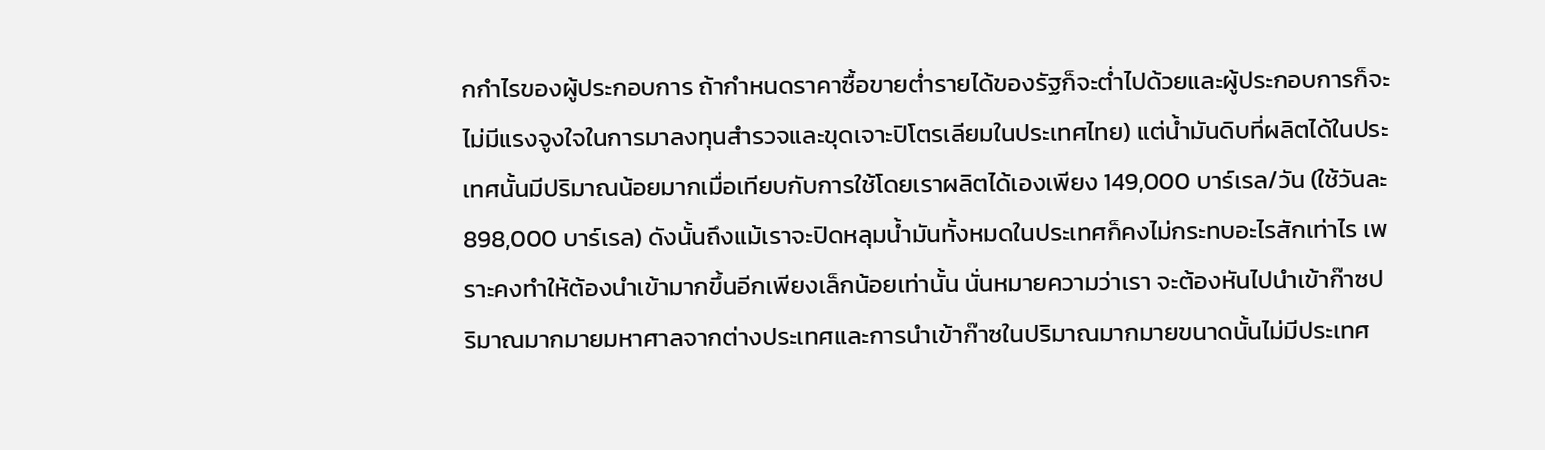กกำไรของผู้ประกอบการ ถ้ากำหนดราคาซื้อขายต่ำรายได้ของรัฐก็จะต่ำไปด้วยและผู้ประกอบการก็จะไม่มีแรงจูงใจในการมาลงทุนสำรวจและขุดเจาะปิโตรเลียมในประเทศไทย) แต่น้ำมันดิบที่ผลิตได้ในประเทศนั้นมีปริมาณน้อยมากเมื่อเทียบกับการใช้โดยเราผลิตได้เองเพียง 149,000 บาร์เรล/วัน (ใช้วันละ 898,000 บาร์เรล) ดังนั้นถึงแม้เราจะปิดหลุมน้ำมันทั้งหมดในประเทศก็คงไม่กระทบอะไรสักเท่าไร เพราะคงทำให้ต้องนำเข้ามากขึ้นอีกเพียงเล็กน้อยเท่านั้น นั่นหมายความว่าเรา จะต้องหันไปนำเข้าก๊าซปริมาณมากมายมหาศาลจากต่างประเทศและการนำเข้าก๊าซในปริมาณมากมายขนาดนั้นไม่มีประเทศ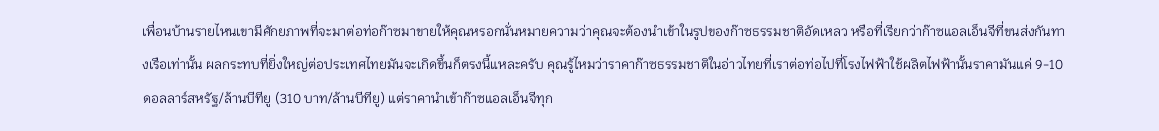เพื่อนบ้านรายไหนเขามีศักยภาพที่จะมาต่อท่อก๊าซมาขายให้คุณหรอกนั่นหมายความว่าคุณจะต้องนำเข้าในรูปของก๊าซธรรมชาติอัดเหลว หรือที่เรียกว่าก๊าซแอลเอ็นจีที่ขนส่งกันทางเรือเท่านั้น ผลกระทบที่ยิ่งใหญ่ต่อประเทศไทยมันจะเกิดขึ้นก็ตรงนี้แหละครับ คุณรู้ไหมว่าราคาก๊าซธรรมชาติในอ่าวไทยที่เราต่อท่อไปที่โรงไฟฟ้าใช้ผลิตไฟฟ้านั้นราคามันแค่ 9-10 ดอลลาร์สหรัฐ/ล้านบีทียู (310 บาท/ล้านบีทียู) แต่ราคานำเข้าก๊าซแอลเอ็นจีทุก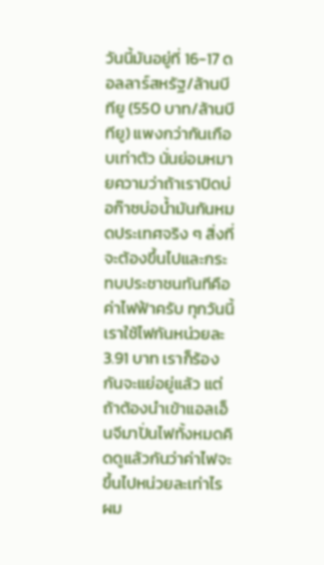วันนี้มันอยู่ที่ 16-17 ดอลลาร์สหรัฐ/ล้านบีทียู (550 บาท/ล้านบีทียู) แพงกว่ากันเกือบเท่าตัว นั่นย่อมหมายความว่าถ้าเราปิดบ่อก๊าซบ่อน้ำมันกันหมดประเทศจริง ๆ สิ่งที่จะต้องขึ้นไปและกระทบประชาชนทันทีคือค่าไฟฟ้าครับ ทุกวันนี้เราใช้ไฟกันหน่วยละ 3.91 บาท เราก็ร้องกันจะแย่อยู่แล้ว แต่ถ้าต้องนำเข้าแอลเอ็นจีมาปั่นไฟทั้งหมดคิดดูแล้วกันว่าค่าไฟจะขึ้นไปหน่วยละเท่าไร ผม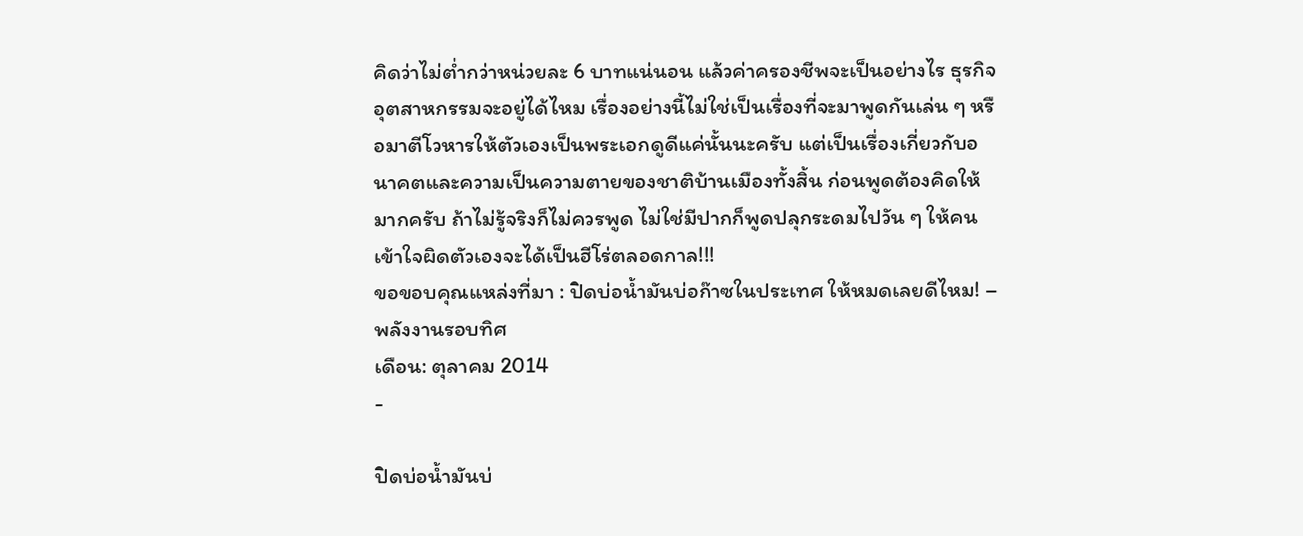คิดว่าไม่ต่ำกว่าหน่วยละ 6 บาทแน่นอน แล้วค่าครองชีพจะเป็นอย่างไร ธุรกิจอุตสาหกรรมจะอยู่ได้ไหม เรื่องอย่างนี้ไม่ใช่เป็นเรื่องที่จะมาพูดกันเล่น ๆ หรือมาตีโวหารให้ตัวเองเป็นพระเอกดูดีแค่นั้นนะครับ แต่เป็นเรื่องเกี่ยวกับอนาคตและความเป็นความตายของชาติบ้านเมืองทั้งสิ้น ก่อนพูดต้องคิดให้มากครับ ถ้าไม่รู้จริงก็ไม่ควรพูด ไม่ใช่มีปากก็พูดปลุกระดมไปวัน ๆ ให้คนเข้าใจผิดตัวเองจะได้เป็นฮีโร่ตลอดกาล!!!
ขอขอบคุณแหล่งที่มา : ปิดบ่อน้ำมันบ่อก๊าซในประเทศ ให้หมดเลยดีไหม! – พลังงานรอบทิศ
เดือน: ตุลาคม 2014
-

ปิดบ่อน้ำมันบ่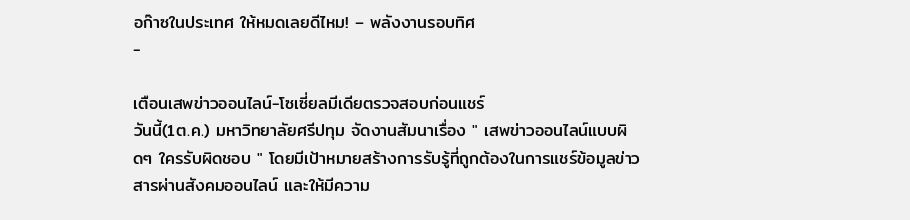อก๊าซในประเทศ ให้หมดเลยดีไหม! – พลังงานรอบทิศ
-

เตือนเสพข่าวออนไลน์-โซเซี่ยลมีเดียตรวจสอบก่อนแชร์
วันนี้(1ต.ค.) มหาวิทยาลัยศรีปทุม จัดงานสัมนาเรื่อง " เสพข่าวออนไลน์แบบผิดๆ ใครรับผิดชอบ " โดยมีเป้าหมายสร้างการรับรู้ที่ถูกต้องในการแชร์ข้อมูลข่าวสารผ่านสังคมออนไลน์ และให้มีความ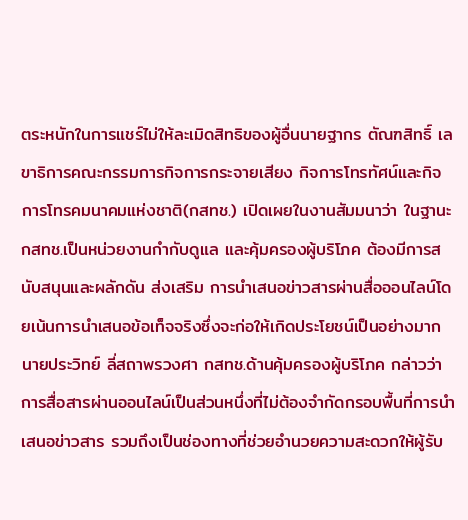ตระหนักในการแชร์ไม่ให้ละเมิดสิทธิของผู้อื่นนายฐากร ตัณฑสิทธิ์ เลขาธิการคณะกรรมการกิจการกระจายเสียง กิจการโทรทัศน์และกิจการโทรคมนาคมแห่งชาติ(กสทช.) เปิดเผยในงานสัมมนาว่า ในฐานะกสทช.เป็นหน่วยงานกำกับดูแล และคุ้มครองผู้บริโภค ต้องมีการสนับสนุนและผลักดัน ส่งเสริม การนำเสนอข่าวสารผ่านสื่อออนไลน์โดยเน้นการนำเสนอข้อเท็จจริงซึ่งจะก่อให้เกิดประโยชน์เป็นอย่างมาก นายประวิทย์ ลี่สถาพรวงศา กสทช.ด้านคุ้มครองผู้บริโภค กล่าวว่า การสื่อสารผ่านออนไลน์เป็นส่วนหนึ่งที่ไม่ต้องจำกัดกรอบพื้นที่การนำเสนอข่าวสาร รวมถึงเป็นช่องทางที่ช่วยอำนวยความสะดวกให้ผู้รับ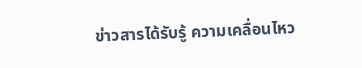ข่าวสารได้รับรู้ ความเคลื่อนไหว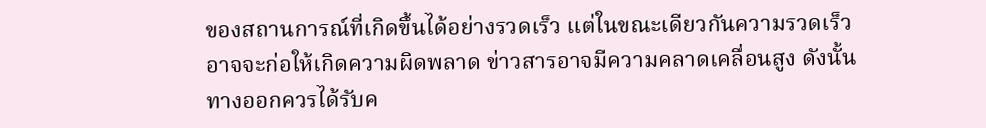ของสถานการณ์ที่เกิดขึ้นได้อย่างรวดเร็ว แต่ในขณะเดียวกันความรวดเร็วอาจจะก่อให้เกิดความผิดพลาด ข่าวสารอาจมีความคลาดเคลื่อนสูง ดังนั้นทางออกควรได้รับค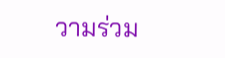วามร่วม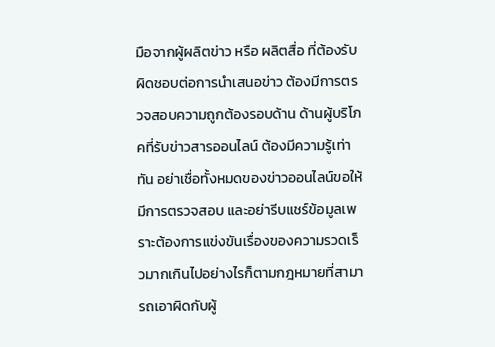มือจากผู้ผลิตข่าว หรือ ผลิตสื่อ ที่ต้องรับผิดชอบต่อการนำเสนอข่าว ต้องมีการตรวจสอบความถูกต้องรอบด้าน ด้านผู้บริโภคที่รับข่าวสารออนไลน์ ต้องมีความรู้เท่าทัน อย่าเชื่อทั้งหมดของข่าวออนไลน์ขอให้มีการตรวจสอบ และอย่ารีบแชร์ข้อมูลเพราะต้องการแข่งขันเรื่องของความรวดเร็วมากเกินไปอย่างไรก็ตามกฎหมายที่สามารถเอาผิดกับผู้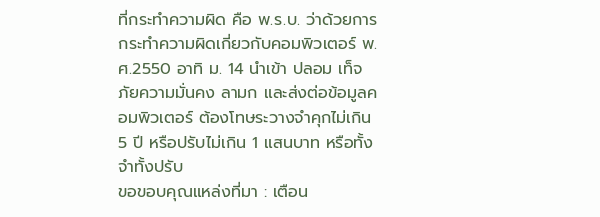ที่กระทำความผิด คือ พ.ร.บ. ว่าด้วยการกระทำความผิดเกี่ยวกับคอมพิวเตอร์ พ.ศ.2550 อาทิ ม. 14 นำเข้า ปลอม เท็จ ภัยความมั่นคง ลามก และส่งต่อข้อมูลคอมพิวเตอร์ ต้องโทษระวางจำคุกไม่เกิน 5 ปี หรือปรับไม่เกิน 1 แสนบาท หรือทั้งจำทั้งปรับ
ขอขอบคุณแหล่งที่มา : เตือน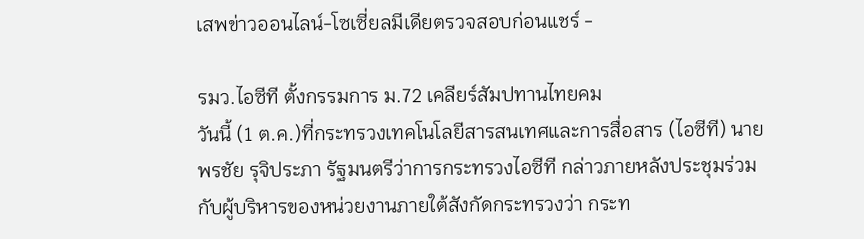เสพข่าวออนไลน์-โซเซี่ยลมีเดียตรวจสอบก่อนแชร์ -

รมว.ไอซีที ตั้งกรรมการ ม.72 เคลียร์สัมปทานไทยคม
วันนี้ (1 ต.ค.)ที่กระทรวงเทคโนโลยีสารสนเทศและการสื่อสาร (ไอซีที) นายพรชัย รุจิประภา รัฐมนตรีว่าการกระทรวงไอซีที กล่าวภายหลังประชุมร่วมกับผู้บริหารของหน่วยงานภายใต้สังกัดกระทรวงว่า กระท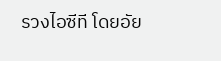รวงไอซีที โดยอัย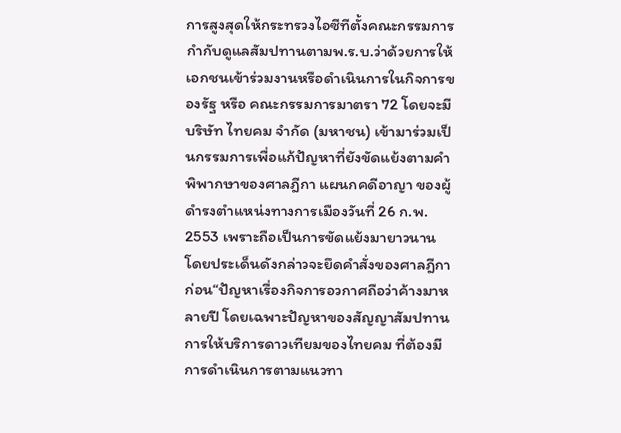การสูงสุดให้กระทรวงไอซีทีตั้งคณะกรรมการกำกับดูแลสัมปทานตามพ.ร.บ.ว่าด้วยการให้เอกชนเข้าร่วมงานหรือดำเนินการในกิจการของรัฐ หรือ คณะกรรมการมาตรา 72 โดยจะมีบริษัท ไทยคม จำกัด (มหาชน) เข้ามาร่วมเป็นกรรมการเพื่อแก้ปัญหาที่ยังขัดแย้งตามคำพิพากษาของศาลฎีกา แผนกคดีอาญา ของผู้ดำรงตำแหน่งทางการเมืองวันที่ 26 ก.พ. 2553 เพราะถือเป็นการขัดแย้งมายาวนาน โดยประเด็นดังกล่าวจะยึดคำสั่งของศาลฎีกาก่อน“ปัญหาเรื่องกิจการอวกาศถือว่าค้างมาหลายปี โดยเฉพาะปัญหาของสัญญาสัมปทานการให้บริการดาวเทียมของไทยคม ที่ต้องมีการดำเนินการตามแนวทา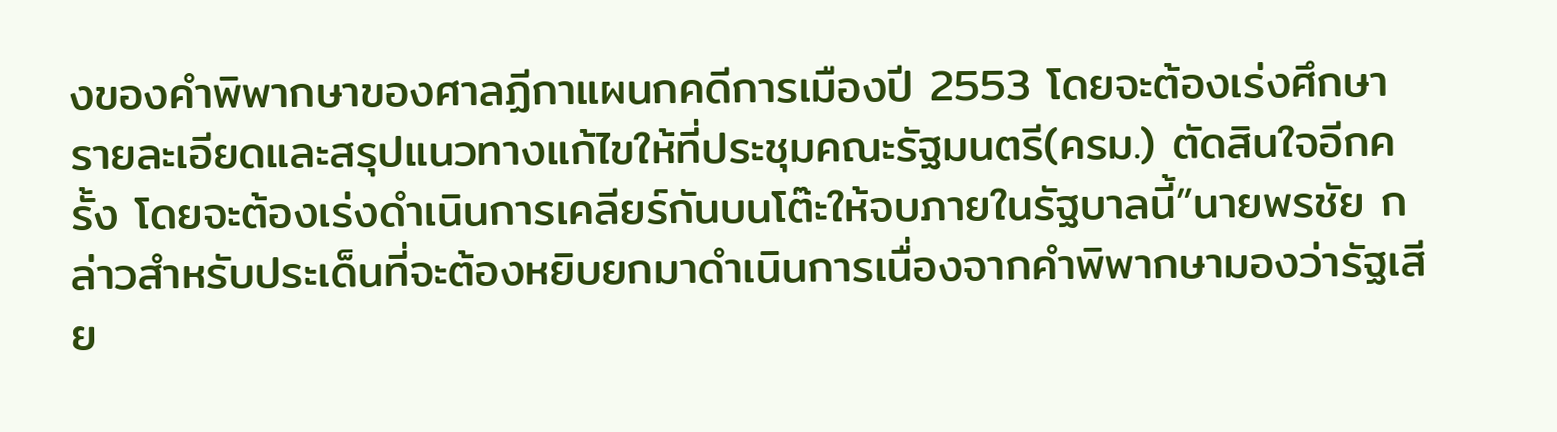งของคำพิพากษาของศาลฏีกาแผนกคดีการเมืองปี 2553 โดยจะต้องเร่งศึกษารายละเอียดและสรุปแนวทางแก้ไขให้ที่ประชุมคณะรัฐมนตรี(ครม.) ตัดสินใจอีกครั้ง โดยจะต้องเร่งดำเนินการเคลียร์กันบนโต๊ะให้จบภายในรัฐบาลนี้”นายพรชัย กล่าวสำหรับประเด็นที่จะต้องหยิบยกมาดำเนินการเนื่องจากคำพิพากษามองว่ารัฐเสีย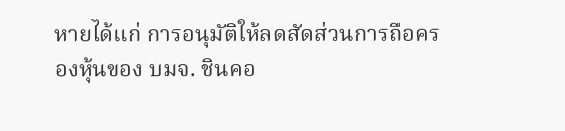หายได้แก่ การอนุมัติให้ลดสัดส่วนการถือครองหุ้นของ บมจ. ชินคอ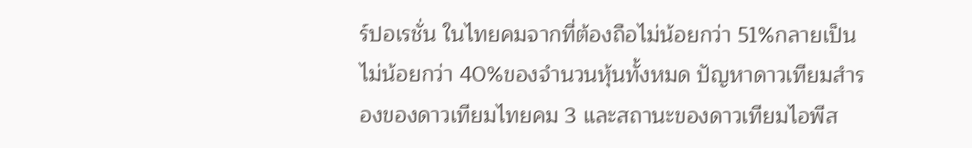ร์ปอเรชั่น ในไทยคมจากที่ต้องถือไม่น้อยกว่า 51%กลายเป็นไม่น้อยกว่า 40%ของจำนวนหุ้นทั้งหมด ปัญหาดาวเทียมสำรองของดาวเทียมไทยคม 3 และสถานะของดาวเทียมไอพีส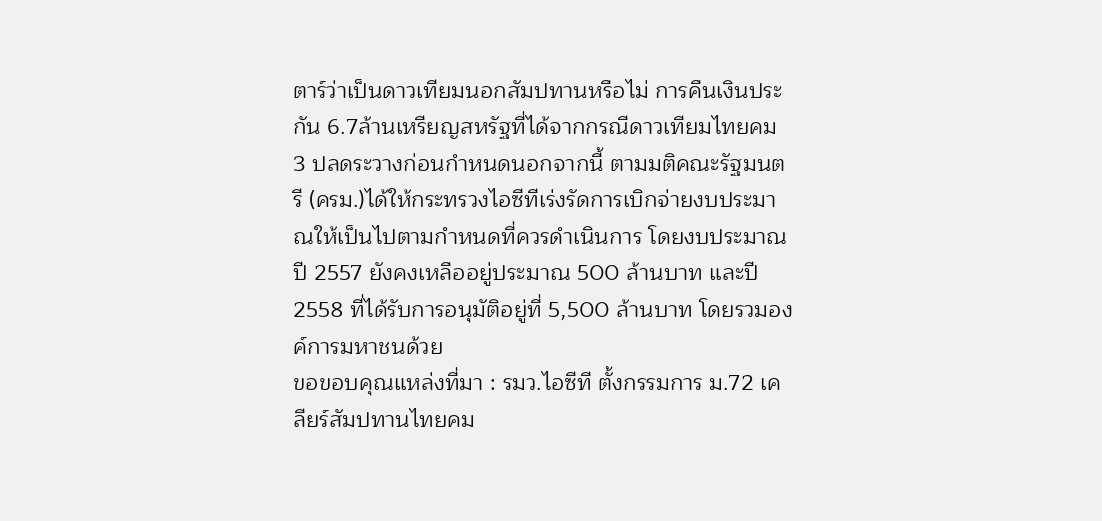ตาร์ว่าเป็นดาวเทียมนอกสัมปทานหรือไม่ การคืนเงินประกัน 6.7ล้านเหรียญสหรัฐที่ได้จากกรณีดาวเทียมไทยคม 3 ปลดระวางก่อนกำหนดนอกจากนี้ ตามมติคณะรัฐมนตรี (ครม.)ได้ให้กระทรวงไอซีทีเร่งรัดการเบิกจ่ายงบประมาณให้เป็นไปตามกำหนดที่ควรดำเนินการ โดยงบประมาณปี 2557 ยังคงเหลืออยู่ประมาณ 500 ล้านบาท และปี 2558 ที่ได้รับการอนุมัติอยู่ที่ 5,500 ล้านบาท โดยรวมองค์การมหาชนด้วย
ขอขอบคุณแหล่งที่มา : รมว.ไอซีที ตั้งกรรมการ ม.72 เคลียร์สัมปทานไทยคม